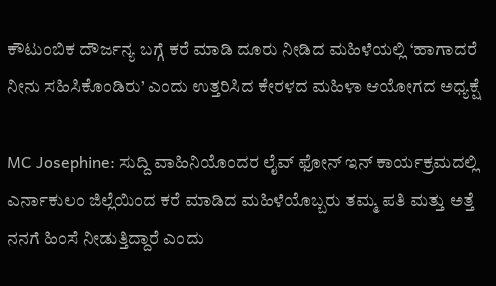ಕೌಟುಂಬಿಕ ದೌರ್ಜನ್ಯ ಬಗ್ಗೆ ಕರೆ ಮಾಡಿ ದೂರು ನೀಡಿದ ಮಹಿಳೆಯಲ್ಲಿ ‘ಹಾಗಾದರೆ ನೀನು ಸಹಿಸಿಕೊಂಡಿರು’ ಎಂದು ಉತ್ತರಿಸಿದ ಕೇರಳದ ಮಹಿಳಾ ಆಯೋಗದ ಅಧ್ಯಕ್ಷೆ

MC Josephine: ಸುದ್ದಿ ವಾಹಿನಿಯೊಂದರ ಲೈವ್ ಫೋನ್ ಇನ್ ಕಾರ್ಯಕ್ರಮದಲ್ಲಿ ಎರ್ನಾಕುಲಂ ಜಿಲ್ಲೆಯಿಂದ ಕರೆ ಮಾಡಿದ ಮಹಿಳೆಯೊಬ್ಬರು ತಮ್ಮ ಪತಿ ಮತ್ತು ಅತ್ತೆ ನನಗೆ ಹಿಂಸೆ ನೀಡುತ್ತಿದ್ದಾರೆ ಎಂದು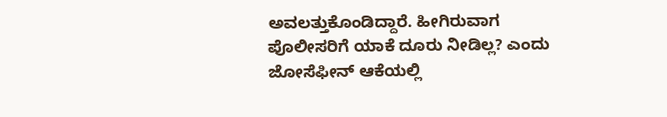ಅವಲತ್ತುಕೊಂಡಿದ್ದಾರೆ. ಹೀಗಿರುವಾಗ ಪೊಲೀಸರಿಗೆ ಯಾಕೆ ದೂರು ನೀಡಿಲ್ಲ? ಎಂದು ಜೋಸೆಫೀನ್ ಆಕೆಯಲ್ಲಿ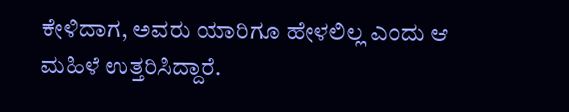ಕೇಳಿದಾಗ, ಅವರು ಯಾರಿಗೂ ಹೇಳಲಿಲ್ಲ ಎಂದು ಆ ಮಹಿಳೆ ಉತ್ತರಿಸಿದ್ದಾರೆ.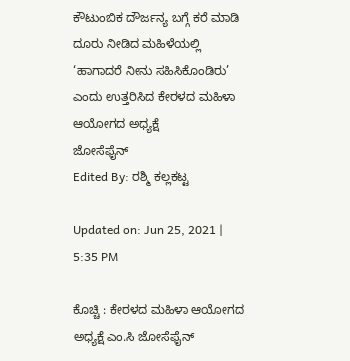ಕೌಟುಂಬಿಕ ದೌರ್ಜನ್ಯ ಬಗ್ಗೆ ಕರೆ ಮಾಡಿ ದೂರು ನೀಡಿದ ಮಹಿಳೆಯಲ್ಲಿ ‘ಹಾಗಾದರೆ ನೀನು ಸಹಿಸಿಕೊಂಡಿರು’ ಎಂದು ಉತ್ತರಿಸಿದ ಕೇರಳದ ಮಹಿಳಾ ಆಯೋಗದ ಅಧ್ಯಕ್ಷೆ
ಜೋಸೆಫೈನ್
Edited By: ರಶ್ಮಿ ಕಲ್ಲಕಟ್ಟ

Updated on: Jun 25, 2021 | 5:35 PM

ಕೊಚ್ಚಿ : ಕೇರಳದ ಮಹಿಳಾ ಆಯೋಗದ ಅಧ್ಯಕ್ಷೆ ಎಂ.ಸಿ ಜೋಸೆಫೈನ್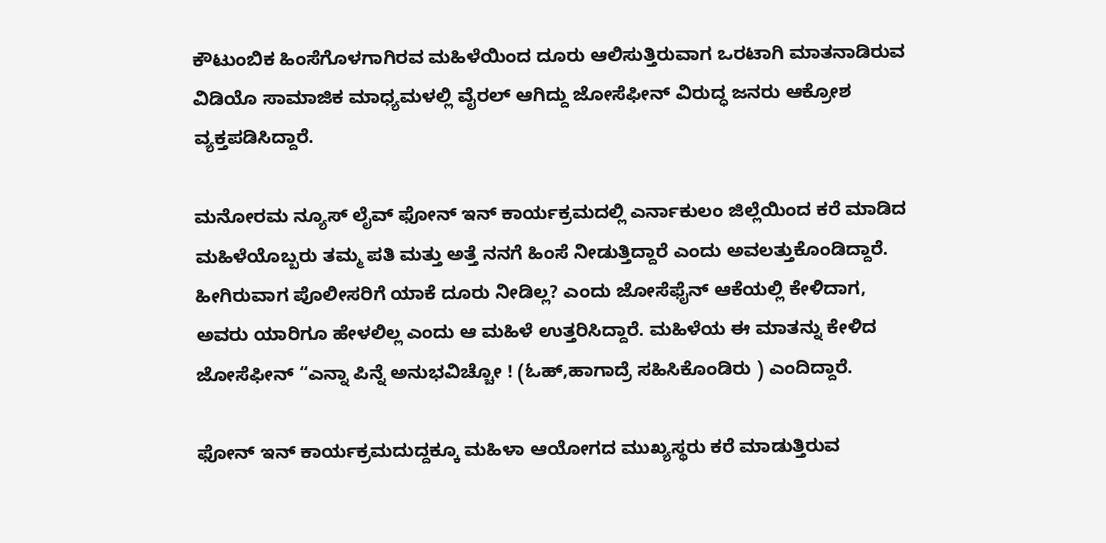ಕೌಟುಂಬಿಕ ಹಿಂಸೆಗೊಳಗಾಗಿರವ ಮಹಿಳೆಯಿಂದ ದೂರು ಆಲಿಸುತ್ತಿರುವಾಗ ಒರಟಾಗಿ ಮಾತನಾಡಿರುವ ವಿಡಿಯೊ ಸಾಮಾಜಿಕ ಮಾಧ್ಯಮಳಲ್ಲಿ ವೈರಲ್ ಆಗಿದ್ದು ಜೋಸೆಫೀನ್ ವಿರುದ್ಧ ಜನರು ಆಕ್ರೋಶ ವ್ಯಕ್ತಪಡಿಸಿದ್ದಾರೆ.

ಮನೋರಮ ನ್ಯೂಸ್ ಲೈವ್ ಫೋನ್ ಇನ್ ಕಾರ್ಯಕ್ರಮದಲ್ಲಿ ಎರ್ನಾಕುಲಂ ಜಿಲ್ಲೆಯಿಂದ ಕರೆ ಮಾಡಿದ ಮಹಿಳೆಯೊಬ್ಬರು ತಮ್ಮ ಪತಿ ಮತ್ತು ಅತ್ತೆ ನನಗೆ ಹಿಂಸೆ ನೀಡುತ್ತಿದ್ದಾರೆ ಎಂದು ಅವಲತ್ತುಕೊಂಡಿದ್ದಾರೆ. ಹೀಗಿರುವಾಗ ಪೊಲೀಸರಿಗೆ ಯಾಕೆ ದೂರು ನೀಡಿಲ್ಲ? ಎಂದು ಜೋಸೆಫೈನ್ ಆಕೆಯಲ್ಲಿ ಕೇಳಿದಾಗ, ಅವರು ಯಾರಿಗೂ ಹೇಳಲಿಲ್ಲ ಎಂದು ಆ ಮಹಿಳೆ ಉತ್ತರಿಸಿದ್ದಾರೆ. ಮಹಿಳೆಯ ಈ ಮಾತನ್ನು ಕೇಳಿದ ಜೋಸೆಫೀನ್ “ಎನ್ನಾ ಪಿನ್ನೆ ಅನುಭವಿಚ್ಚೋ ! (ಓಹ್,ಹಾಗಾದ್ರೆ ಸಹಿಸಿಕೊಂಡಿರು ) ಎಂದಿದ್ದಾರೆ.

ಫೋನ್ ಇನ್ ಕಾರ್ಯಕ್ರಮದುದ್ದಕ್ಕೂ ಮಹಿಳಾ ಆಯೋಗದ ಮುಖ್ಯಸ್ಥರು ಕರೆ ಮಾಡುತ್ತಿರುವ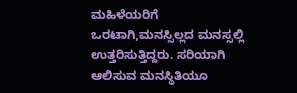ಮಹಿಳೆಯರಿಗೆ ಒರಟಾಗಿ,ಮನಸ್ಸಿಲ್ಲದ ಮನಸ್ಸಲ್ಲಿ ಉತ್ತರಿಸುತ್ತಿದ್ದರು. ಸರಿಯಾಗಿ ಆಲಿಸುವ ಮನಸ್ಥಿತಿಯೂ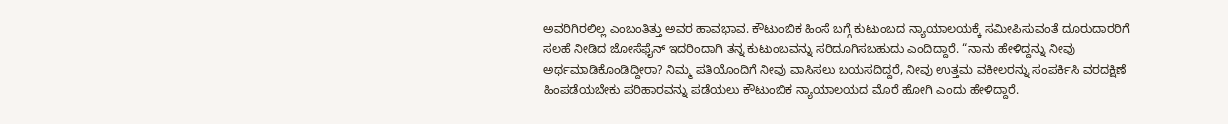ಅವರಿಗಿರಲಿಲ್ಲ ಎಂಬಂತಿತ್ತು ಅವರ ಹಾವಭಾವ. ಕೌಟುಂಬಿಕ ಹಿಂಸೆ ಬಗ್ಗೆ ಕುಟುಂಬದ ನ್ಯಾಯಾಲಯಕ್ಕೆ ಸಮೀಪಿಸುವಂತೆ ದೂರುದಾರರಿಗೆ ಸಲಹೆ ನೀಡಿದ ಜೋಸೆಫೈನ್ ಇದರಿಂದಾಗಿ ತನ್ನ ಕುಟುಂಬವನ್ನು ಸರಿದೂಗಿಸಬಹುದು ಎಂದಿದ್ದಾರೆ. “ನಾನು ಹೇಳಿದ್ದನ್ನು ನೀವು ಅರ್ಥಮಾಡಿಕೊಂಡಿದ್ದೀರಾ? ನಿಮ್ಮ ಪತಿಯೊಂದಿಗೆ ನೀವು ವಾಸಿಸಲು ಬಯಸದಿದ್ದರೆ, ನೀವು ಉತ್ತಮ ವಕೀಲರನ್ನು ಸಂಪರ್ಕಿಸಿ ವರದಕ್ಷಿಣೆ ಹಿಂಪಡೆಯಬೇಕು ಪರಿಹಾರವನ್ನು ಪಡೆಯಲು ಕೌಟುಂಬಿಕ ನ್ಯಾಯಾಲಯದ ಮೊರೆ ಹೋಗಿ ಎಂದು ಹೇಳಿದ್ದಾರೆ.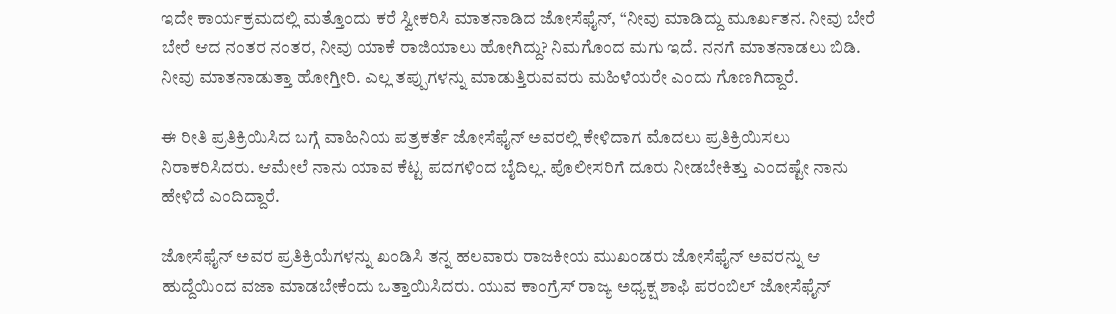ಇದೇ ಕಾರ್ಯಕ್ರಮದಲ್ಲಿ ಮತ್ತೊಂದು ಕರೆ ಸ್ವೀಕರಿಸಿ ಮಾತನಾಡಿದ ಜೋಸೆಫೈನ್, “ನೀವು ಮಾಡಿದ್ದು ಮೂರ್ಖತನ. ನೀವು ಬೇರೆ ಬೇರೆ ಆದ ನಂತರ ನಂತರ, ನೀವು ಯಾಕೆ ರಾಜಿಯಾಲು ಹೋಗಿದ್ದು? ನಿಮಗೊಂದ ಮಗು ಇದೆ. ನನಗೆ ಮಾತನಾಡಲು ಬಿಡಿ. ನೀವು ಮಾತನಾಡುತ್ತಾ ಹೋಗ್ತೀರಿ. ಎಲ್ಲ ತಪ್ಪುಗಳನ್ನು ಮಾಡುತ್ತಿರುವವರು ಮಹಿಳೆಯರೇ ಎಂದು ಗೊಣಗಿದ್ದಾರೆ.

ಈ ರೀತಿ ಪ್ರತಿಕ್ರಿಯಿಸಿದ ಬಗ್ಗೆ ವಾಹಿನಿಯ ಪತ್ರಕರ್ತೆ ಜೋಸೆಫೈನ್ ಅವರಲ್ಲಿ ಕೇಳಿದಾಗ ಮೊದಲು ಪ್ರತಿಕ್ರಿಯಿಸಲು ನಿರಾಕರಿಸಿದರು. ಆಮೇಲೆ ನಾನು ಯಾವ ಕೆಟ್ಟ ಪದಗಳಿಂದ ಬೈದಿಲ್ಲ. ಪೊಲೀಸರಿಗೆ ದೂರು ನೀಡಬೇಕಿತ್ತು ಎಂದಷ್ಟೇ ನಾನು ಹೇಳಿದೆ ಎಂದಿದ್ದಾರೆ.

ಜೋಸೆಫೈನ್ ಅವರ ಪ್ರತಿಕ್ರಿಯೆಗಳನ್ನು ಖಂಡಿಸಿ ತನ್ನ ಹಲವಾರು ರಾಜಕೀಯ ಮುಖಂಡರು ಜೋಸೆಫೈನ್ ಅವರನ್ನು ಆ ಹುದ್ದೆಯಿಂದ ವಜಾ ಮಾಡಬೇಕೆಂದು ಒತ್ತಾಯಿಸಿದರು. ಯುವ ಕಾಂಗ್ರೆಸ್ ರಾಜ್ಯ ಅಧ್ಯಕ್ಷ ಶಾಫಿ ಪರಂಬಿಲ್ ಜೋಸೆಫೈನ್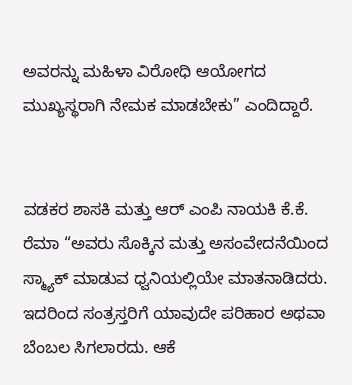ಅವರನ್ನು ಮಹಿಳಾ ವಿರೋಧಿ ಆಯೋಗದ ಮುಖ್ಯಸ್ಥರಾಗಿ ನೇಮಕ ಮಾಡಬೇಕು” ಎಂದಿದ್ದಾರೆ.


ವಡಕರ ಶಾಸಕಿ ಮತ್ತು ಆರ್ ಎಂಪಿ ನಾಯಕಿ ಕೆ.ಕೆ. ರೆಮಾ “ಅವರು ಸೊಕ್ಕಿನ ಮತ್ತು ಅಸಂವೇದನೆಯಿಂದ ಸ್ಮ್ಯಾಕ್ ಮಾಡುವ ಧ್ವನಿಯಲ್ಲಿಯೇ ಮಾತನಾಡಿದರು. ಇದರಿಂದ ಸಂತ್ರಸ್ತರಿಗೆ ಯಾವುದೇ ಪರಿಹಾರ ಅಥವಾ ಬೆಂಬಲ ಸಿಗಲಾರದು. ಆಕೆ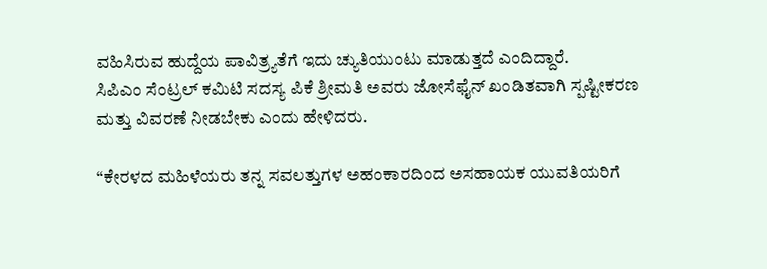ವಹಿಸಿರುವ ಹುದ್ದೆಯ ಪಾವಿತ್ರ್ಯತೆಗೆ ಇದು ಚ್ಯುತಿಯುಂಟು ಮಾಡುತ್ತದೆ ಎಂದಿದ್ದಾರೆ.
ಸಿಪಿಎಂ ಸೆಂಟ್ರಲ್ ಕಮಿಟಿ ಸದಸ್ಯ ಪಿಕೆ ಶ್ರೀಮತಿ ಅವರು ಜೋಸೆಫೈನ್ ಖಂಡಿತವಾಗಿ ಸ್ಪಷ್ಟೀಕರಣ ಮತ್ತು ವಿವರಣೆ ನೀಡಬೇಕು ಎಂದು ಹೇಳಿದರು.

“ಕೇರಳದ ಮಹಿಳೆಯರು ತನ್ನ ಸವಲತ್ತುಗಳ ಅಹಂಕಾರದಿಂದ ಅಸಹಾಯಕ ಯುವತಿಯರಿಗೆ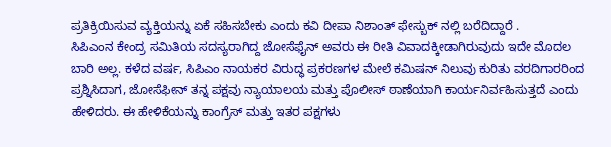ಪ್ರತಿಕ್ರಿಯಿಸುವ ವ್ಯಕ್ತಿಯನ್ನು ಏಕೆ ಸಹಿಸಬೇಕು ಎಂದು ಕವಿ ದೀಪಾ ನಿಶಾಂತ್ ಫೇಸ್ಬುಕ್ ನಲ್ಲಿ ಬರೆದಿದ್ದಾರೆ .
ಸಿಪಿಎಂನ ಕೇಂದ್ರ ಸಮಿತಿಯ ಸದಸ್ಯರಾಗಿದ್ದ ಜೋಸೆಫೈನ್ ಅವರು ಈ ರೀತಿ ವಿವಾದಕ್ಕೀಡಾಗಿರುವುದು ಇದೇ ಮೊದಲ ಬಾರಿ ಅಲ್ಲ. ಕಳೆದ ವರ್ಷ, ಸಿಪಿಎಂ ನಾಯಕರ ವಿರುದ್ಧ ಪ್ರಕರಣಗಳ ಮೇಲೆ ಕಮಿಷನ್ ನಿಲುವು ಕುರಿತು ವರದಿಗಾರರಿಂದ ಪ್ರಶ್ನಿಸಿದಾಗ, ಜೋಸೆಫೀನ್ ತನ್ನ ಪಕ್ಷವು ನ್ಯಾಯಾಲಯ ಮತ್ತು ಪೊಲೀಸ್ ಠಾಣೆಯಾಗಿ ಕಾರ್ಯನಿರ್ವಹಿಸುತ್ತದೆ ಎಂದು ಹೇಳಿದರು. ಈ ಹೇಳಿಕೆಯನ್ನು ಕಾಂಗ್ರೆಸ್ ಮತ್ತು ಇತರ ಪಕ್ಷಗಳು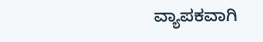ವ್ಯಾಪಕವಾಗಿ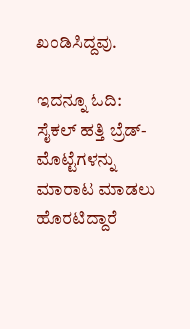ಖಂಡಿಸಿದ್ದವು.

ಇದನ್ನೂ ಓದಿ:  ಸೈಕಲ್ ಹತ್ತಿ ಬ್ರೆಡ್-ಮೊಟ್ಟೆಗಳನ್ನು ಮಾರಾಟ ಮಾಡಲು ಹೊರಟಿದ್ದಾರೆ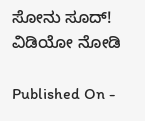ಸೋನು ಸೂದ್! ವಿಡಿಯೋ ನೋಡಿ

Published On -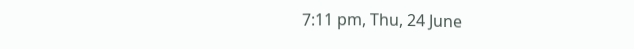7:11 pm, Thu, 24 June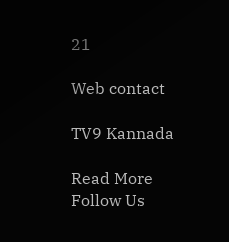21

Web contact

TV9 Kannada

Read More
Follow Us